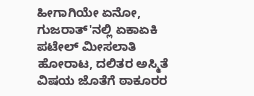ಹೀಗಾಗಿಯೇ ಏನೋ, ಗುಜರಾತ್'ನಲ್ಲಿ ಏಕಾಏಕಿ ಪಟೇಲ್ ಮೀಸಲಾತಿ ಹೋರಾಟ, ದಲಿತರ ಅಸ್ಮಿತೆ ವಿಷಯ ಜೊತೆಗೆ ಠಾಕೂರರ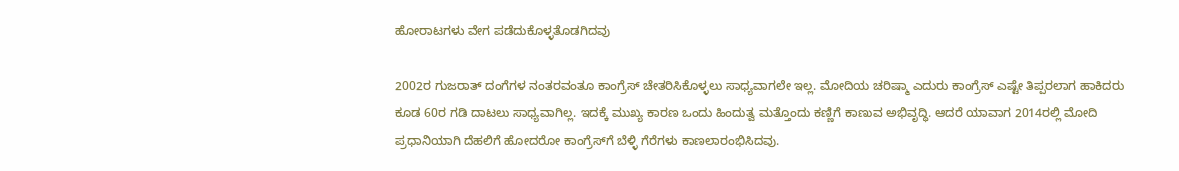ಹೋರಾಟಗಳು ವೇಗ ಪಡೆದುಕೊಳ್ಳತೊಡಗಿದವು

2002ರ ಗುಜರಾತ್ ದಂಗೆಗಳ ನಂತರವಂತೂ ಕಾಂಗ್ರೆಸ್ ಚೇತರಿಸಿಕೊಳ್ಳಲು ಸಾಧ್ಯವಾಗಲೇ ಇಲ್ಲ. ಮೋದಿಯ ಚರಿಷ್ಮಾ ಎದುರು ಕಾಂಗ್ರೆಸ್ ಎಷ್ಟೇ ತಿಪ್ಪರಲಾಗ ಹಾಕಿದರು ಕೂಡ 60ರ ಗಡಿ ದಾಟಲು ಸಾಧ್ಯವಾಗಿಲ್ಲ. ಇದಕ್ಕೆ ಮುಖ್ಯ ಕಾರಣ ಒಂದು ಹಿಂದುತ್ವ ಮತ್ತೊಂದು ಕಣ್ಣಿಗೆ ಕಾಣುವ ಅಭಿವೃದ್ಧಿ. ಆದರೆ ಯಾವಾಗ 2014ರಲ್ಲಿ ಮೋದಿ ಪ್ರಧಾನಿಯಾಗಿ ದೆಹಲಿಗೆ ಹೋದರೋ ಕಾಂಗ್ರೆಸ್‌ಗೆ ಬೆಳ್ಳಿ ಗೆರೆಗಳು ಕಾಣಲಾರಂಭಿಸಿದವು.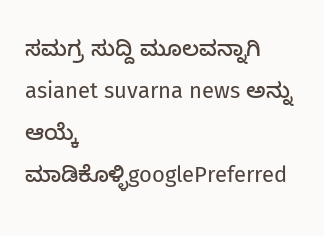ಸಮಗ್ರ ಸುದ್ದಿ ಮೂಲವನ್ನಾಗಿ asianet suvarna news ಅನ್ನು ಆಯ್ಕೆ ಮಾಡಿಕೊಳ್ಳಿgooglePreferred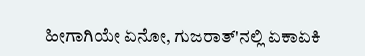ಹೀಗಾಗಿಯೇ ಏನೋ, ಗುಜರಾತ್'ನಲ್ಲಿ ಏಕಾಏಕಿ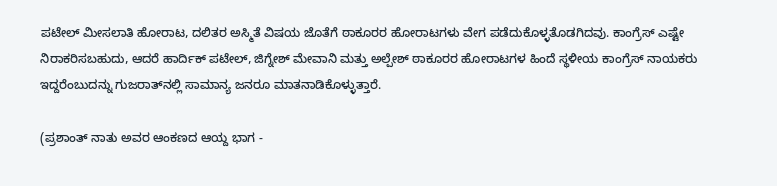ಪಟೇಲ್ ಮೀಸಲಾತಿ ಹೋರಾಟ, ದಲಿತರ ಅಸ್ಮಿತೆ ವಿಷಯ ಜೊತೆಗೆ ಠಾಕೂರರ ಹೋರಾಟಗಳು ವೇಗ ಪಡೆದುಕೊಳ್ಳತೊಡಗಿದವು. ಕಾಂಗ್ರೆಸ್ ಎಷ್ಟೇ ನಿರಾಕರಿಸಬಹುದು, ಆದರೆ ಹಾರ್ದಿಕ್ ಪಟೇಲ್, ಜಿಗ್ನೇಶ್ ಮೇವಾನಿ ಮತ್ತು ಅಲ್ಪೇಶ್ ಠಾಕೂರರ ಹೋರಾಟಗಳ ಹಿಂದೆ ಸ್ಥಳೀಯ ಕಾಂಗ್ರೆಸ್ ನಾಯಕರು ಇದ್ದರೆಂಬುದನ್ನು ಗುಜರಾತ್‌ನಲ್ಲಿ ಸಾಮಾನ್ಯ ಜನರೂ ಮಾತನಾಡಿಕೊಳ್ಳುತ್ತಾರೆ.

(ಪ್ರಶಾಂತ್ ನಾತು ಅವರ ಆಂಕಣದ ಆಯ್ದ ಭಾಗ -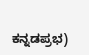ಕನ್ನಡಪ್ರಭ)